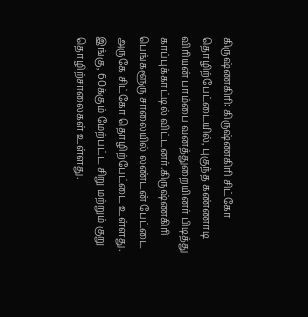கிருஷ்ணகிரி: கிருஷ்ணகிரி சிட்கோ தொழிற்பேட்டையில், புகுந்த கண்ணாடி விரியன் பாம்பை வனத்துறையினர் பிடித்து காப்புக்காட்டில் விட்டனர்.கிருஷ்ணகிரி பெங்களூரு சாலையில் லண்டன் பேட்டை அருகே சிட்கோ தொழிற்பேட்டை உள்ளது. இங்கு, 60க்கும் மேற்பட்ட சிறு மற்றும் குறு தொழிற்சாலைகள் உள்ளது.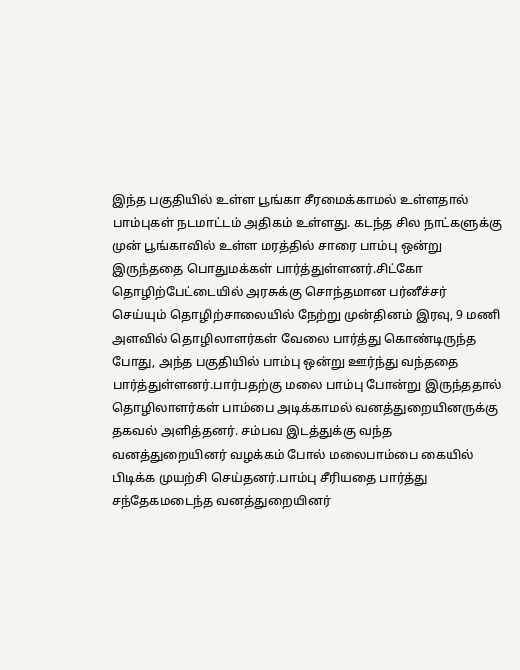இந்த பகுதியில் உள்ள பூங்கா சீரமைக்காமல் உள்ளதால் பாம்புகள் நடமாட்டம் அதிகம் உள்ளது. கடந்த சில நாட்களுக்கு முன் பூங்காவில் உள்ள மரத்தில் சாரை பாம்பு ஒன்று இருந்ததை பொதுமக்கள் பார்த்துள்ளனர்.சிட்கோ தொழிற்பேட்டையில் அரசுக்கு சொந்தமான பர்னீச்சர் செய்யும் தொழிற்சாலையில் நேற்று முன்தினம் இரவு, 9 மணி அளவில் தொழிலாளர்கள் வேலை பார்த்து கொண்டிருந்த போது, அந்த பகுதியில் பாம்பு ஒன்று ஊர்ந்து வந்ததை பார்த்துள்ளனர்.பார்பதற்கு மலை பாம்பு போன்று இருந்ததால் தொழிலாளர்கள் பாம்பை அடிக்காமல் வனத்துறையினருக்கு தகவல் அளித்தனர். சம்பவ இடத்துக்கு வந்த வனத்துறையினர் வழக்கம் போல் மலைபாம்பை கையில் பிடிக்க முயற்சி செய்தனர்.பாம்பு சீரியதை பார்த்து சந்தேகமடைந்த வனத்துறையினர்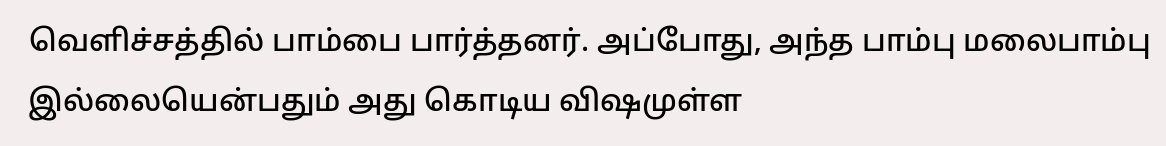வெளிச்சத்தில் பாம்பை பார்த்தனர். அப்போது, அந்த பாம்பு மலைபாம்பு இல்லையென்பதும் அது கொடிய விஷமுள்ள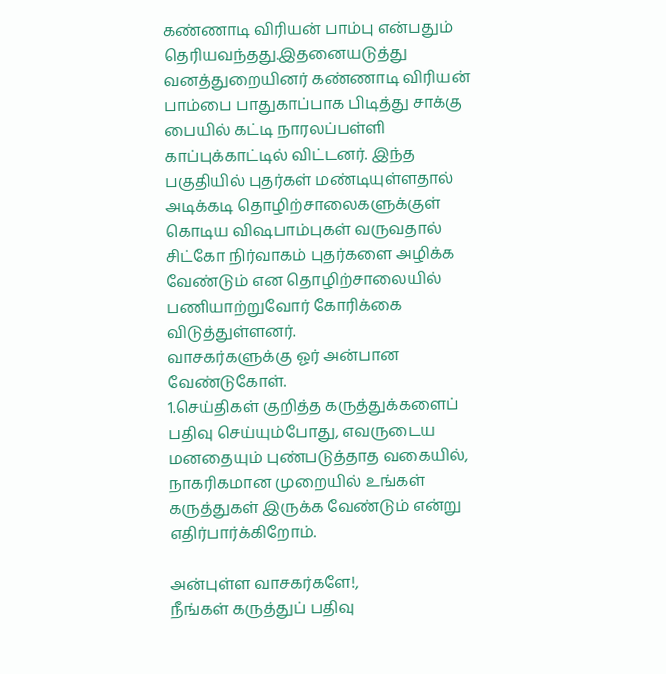கண்ணாடி விரியன் பாம்பு என்பதும் தெரியவந்தது.இதனையடுத்து வனத்துறையினர் கண்ணாடி விரியன் பாம்பை பாதுகாப்பாக பிடித்து சாக்கு பையில் கட்டி நாரலப்பள்ளி காப்புக்காட்டில் விட்டனர். இந்த பகுதியில் புதர்கள் மண்டியுள்ளதால் அடிக்கடி தொழிற்சாலைகளுக்குள் கொடிய விஷபாம்புகள் வருவதால் சிட்கோ நிர்வாகம் புதர்களை அழிக்க வேண்டும் என தொழிற்சாலையில் பணியாற்றுவோர் கோரிக்கை விடுத்துள்ளனர்.
வாசகர்களுக்கு ஓர் அன்பான வேண்டுகோள்.
1.செய்திகள் குறித்த கருத்துக்களைப் பதிவு செய்யும்போது, எவருடைய மனதையும் புண்படுத்தாத வகையில், நாகரிகமான முறையில் உங்கள் கருத்துகள் இருக்க வேண்டும் என்று எதிர்பார்க்கிறோம்.

அன்புள்ள வாசகர்களே!,
நீங்கள் கருத்துப் பதிவு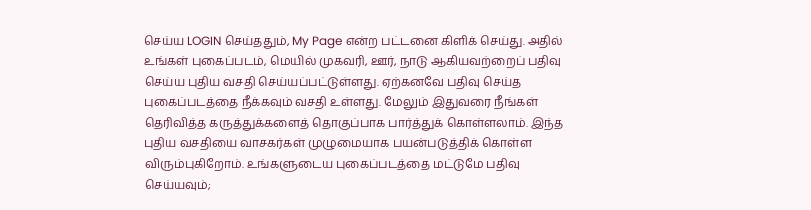செய்ய LOGIN செய்ததும், My Page என்ற பட்டனை கிளிக் செய்து. அதில் உங்கள் புகைப்படம், மெயில் முகவரி, ஊர், நாடு ஆகியவற்றைப் பதிவு செய்ய புதிய வசதி செய்யப்பட்டுள்ளது. ஏற்கனவே பதிவு செய்த புகைப்படத்தை நீக்கவும் வசதி உள்ளது. மேலும் இதுவரை நீங்கள் தெரிவித்த கருத்துக்களைத் தொகுப்பாக பார்த்துக் கொள்ளலாம். இந்த புதிய வசதியை வாசகர்கள் முழுமையாக பயன்படுத்திக் கொள்ள விரும்புகிறோம். உங்களுடைய புகைப்படத்தை மட்டுமே பதிவு செய்யவும்;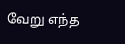வேறு எந்த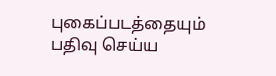புகைப்படத்தையும் பதிவு செய்ய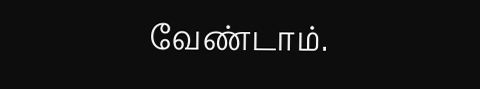வேண்டாம்.